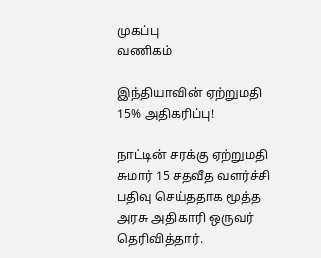முகப்பு
வணிகம்

இந்தியாவின் ஏற்றுமதி 15% அதிகரிப்பு!

நாட்டின் சரக்கு ஏற்றுமதி சுமார் 15 சதவீத வளர்ச்சி பதிவு செய்ததாக மூத்த அரசு அதிகாரி ஒருவர் தெரிவித்தார்.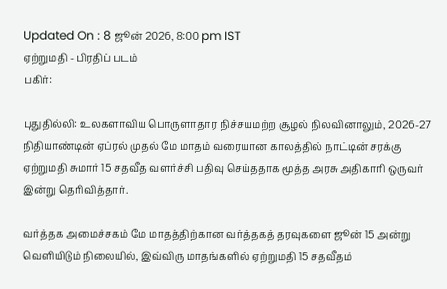Updated On : 8 ஜூன் 2026, 8:00 pm IST
ஏற்றுமதி - பிரதிப் படம்
பகிர்:

புதுதில்லி: உலகளாவிய பொருளாதார நிச்சயமற்ற சூழல் நிலவினாலும், 2026-27 நிதியாண்டின் ஏப்ரல் முதல் மே மாதம் வரையான காலத்தில் நாட்டின் சரக்கு ஏற்றுமதி சுமார் 15 சதவீத வளர்ச்சி பதிவு செய்ததாக மூத்த அரசு அதிகாரி ஒருவர் இன்று தெரிவித்தார்.

வர்த்தக அமைச்சகம் மே மாதத்திற்கான வர்த்தகத் தரவுகளை ஜூன் 15 அன்று வெளியிடும் நிலையில், இவ்விரு மாதங்களில் ஏற்றுமதி 15 சதவீதம்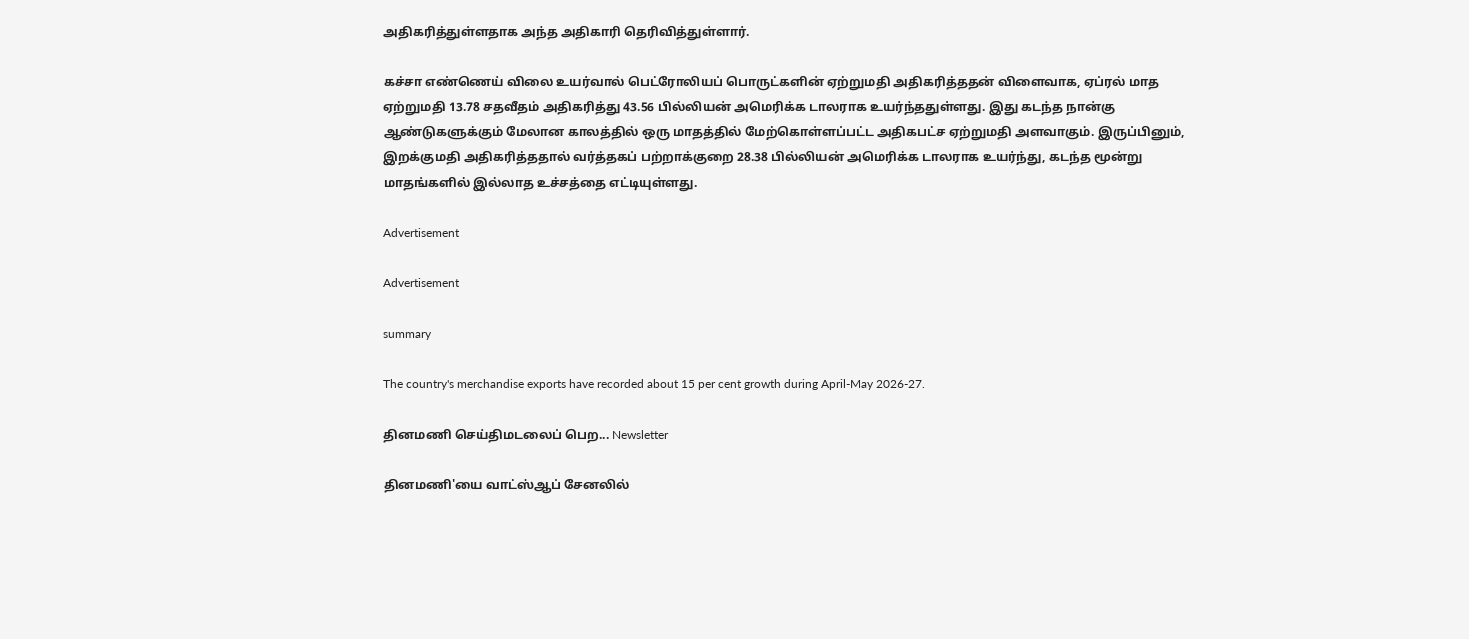அதிகரித்துள்ளதாக அந்த அதிகாரி தெரிவித்துள்ளார்.

கச்சா எண்ணெய் விலை உயர்வால் பெட்ரோலியப் பொருட்களின் ஏற்றுமதி அதிகரித்ததன் விளைவாக, ஏப்ரல் மாத ஏற்றுமதி 13.78 சதவீதம் அதிகரித்து 43.56 பில்லியன் அமெரிக்க டாலராக உயர்ந்ததுள்ளது. இது கடந்த நான்கு ஆண்டுகளுக்கும் மேலான காலத்தில் ஒரு மாதத்தில் மேற்கொள்ளப்பட்ட அதிகபட்ச ஏற்றுமதி அளவாகும். இருப்பினும், இறக்குமதி அதிகரித்ததால் வர்த்தகப் பற்றாக்குறை 28.38 பில்லியன் அமெரிக்க டாலராக உயர்ந்து, கடந்த மூன்று மாதங்களில் இல்லாத உச்சத்தை எட்டியுள்ளது.

Advertisement

Advertisement

summary

The country's merchandise exports have recorded about 15 per cent growth during April-May 2026-27.

தினமணி செய்திமடலைப் பெற... Newsletter

தினமணி'யை வாட்ஸ்ஆப் சேனலில்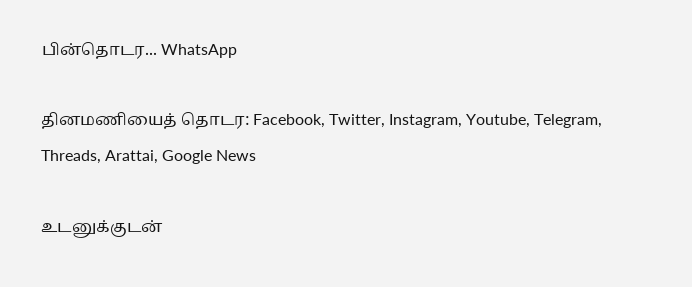பின்தொடர... WhatsApp

தினமணியைத் தொடர: Facebook, Twitter, Instagram, Youtube, Telegram, Threads, Arattai, Google News

உடனுக்குடன்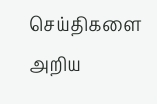செய்திகளை அறிய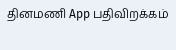தினமணி App பதிவிறக்கம்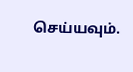செய்யவும்.